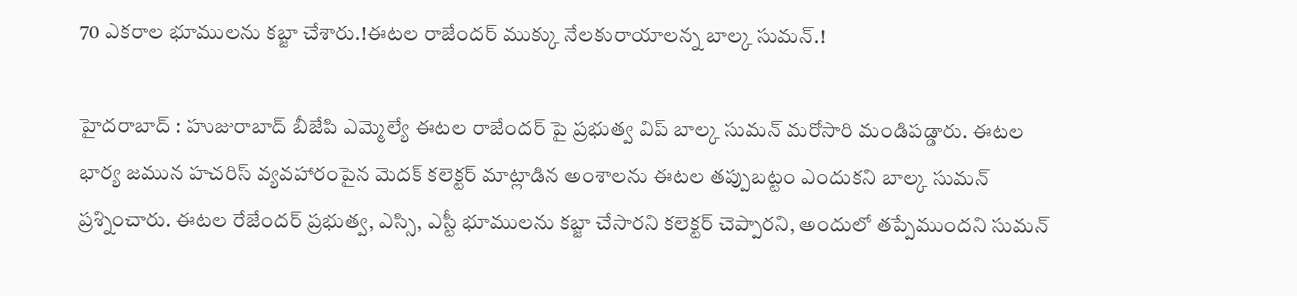70 ఎకరాల భూములను కబ్జా చేశారు.!ఈటల రాజేందర్ ముక్కు నేలకురాయాలన్న బాల్క సుమన్.!

హైదరాబాద్ : హుజురాబాద్ బీజేపి ఎమ్మెల్యే ఈటల రాజేందర్ పై ప్రభుత్వ విప్ బాల్క సుమన్ మరోసారి మండిపడ్డారు. ఈటల భార్య జమున హచరిస్ వ్యవహారంపైన మెదక్ కలెక్టర్ మాట్లాడిన అంశాలను ఈటల తప్పుబట్టం ఎందుకని బాల్క సుమన్ ప్రశ్నించారు. ఈటల రేజేందర్ ప్రభుత్వ, ఎస్సి, ఎస్టీ భూములను కబ్జా చేసారని కలెక్టర్ చెప్పారని, అందులో తప్పేముందని సుమన్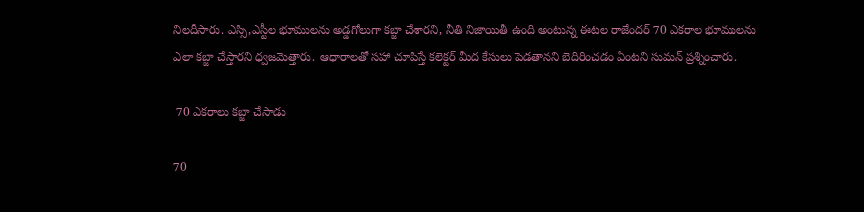నిలదీసారు. ఎస్సి,ఎస్టీల భూములను అడ్డగోలుగా కబ్జా చేశారని, నీతి నిజాయితీ ఉంది అంటున్న ఈటల రాజేందర్ 70 ఎకరాల భూములను ఎలా కబ్జా చేస్తారని ధ్వజమెత్తారు. ఆధారాలతో సహా చూపిస్తే కలెక్టర్ మీద కేసులు పెడతానని బెదిరించడం ఏంటని సుమన్ ప్రశ్నించారు.

 70 ఎకరాలు కబ్జా చేసాడు

70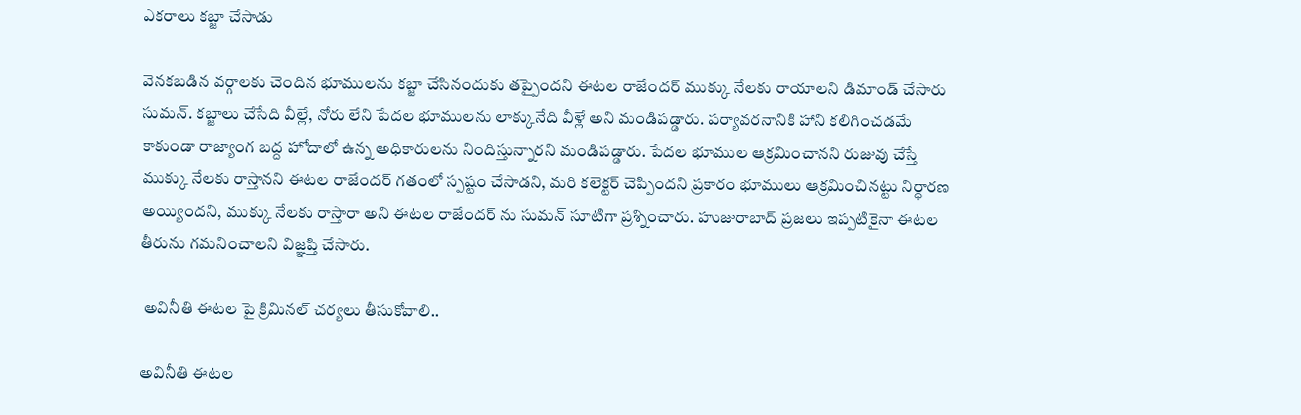ఎకరాలు కబ్జా చేసాడు

వెనకబడిన వర్గాలకు చెందిన భూములను కబ్జా చేసినందుకు తప్పైందని ఈటల రాజేందర్ ముక్కు నేలకు రాయాలని డిమాండ్ చేసారు సుమన్. కబ్జాలు చేసేది వీల్లే, నోరు లేని పేదల భూములను లాక్కునేది వీళ్లే అని మండిపడ్డారు. పర్యావరనానికి హాని కలిగించడమే కాకుండా రాజ్యాంగ బద్ద హోదాలో ఉన్న అధికారులను నిందిస్తున్నారని మండిపడ్డారు. పేదల భూముల ఆక్రమించానని రుజువు చేస్తే ముక్కు నేలకు రాస్తానని ఈటల రాజేందర్ గతంలో స్పష్టం చేసాడని, మరి కలెక్టర్ చెప్పిందని ప్రకారం భూములు ఆక్రమించినట్టు నిర్ధారణ అయ్యిందని, ముక్కు నేలకు రాస్తారా అని ఈటల రాజేందర్ ను సుమన్ సూటిగా ప్రశ్నించారు. హుజురాబాద్ ప్రజలు ఇప్పటికైనా ఈటల తీరును గమనించాలని విజ్ఞప్తి చేసారు.

 అవినీతి ఈటల పై క్రిమినల్ చర్యలు తీసుకోవాలి..

అవినీతి ఈటల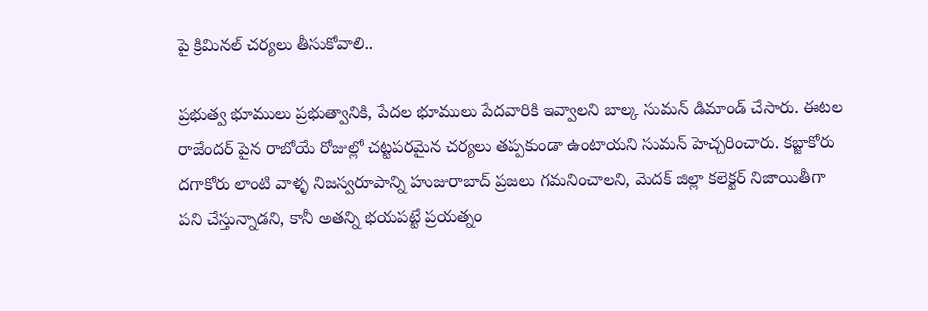పై క్రిమినల్ చర్యలు తీసుకోవాలి..

ప్రభుత్వ భూములు ప్రభుత్వానికి, పేదల భూములు పేదవారికి ఇవ్వాలని బాల్క సుమన్ డిమాండ్ చేసారు. ఈటల రాజేందర్ పైన రాబోయే రోజుల్లో చట్టపరమైన చర్యలు తప్పకుండా ఉంటాయని సుమన్ హెచ్చరించారు. కబ్జాకోరు దగాకోరు లాంటి వాళ్ళ నిజస్వరూపాన్ని హుజురాబాద్ ప్రజలు గమనించాలని, మెదక్ జిల్లా కలెక్టర్ నిజాయితీగా పని చేస్తున్నాడని, కానీ అతన్ని భయపట్టే ప్రయత్నం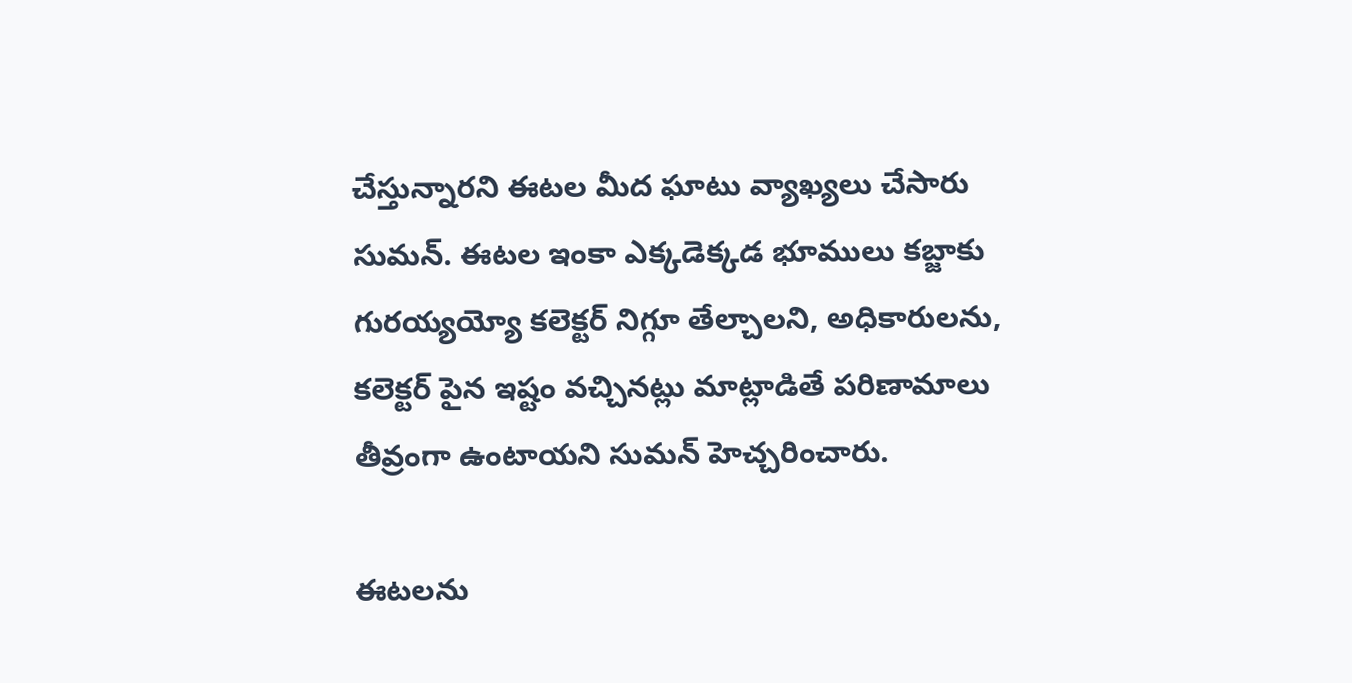చేస్తున్నారని ఈటల మీద ఘాటు వ్యాఖ్యలు చేసారు సుమన్. ఈటల ఇంకా ఎక్కడెక్కడ భూములు కబ్జాకు గురయ్యయ్యో కలెక్టర్ నిగ్గూ తేల్చాలని, అధికారులను, కలెక్టర్ పైన ఇష్టం వచ్చినట్లు మాట్లాడితే పరిణామాలు తీవ్రంగా ఉంటాయని సుమన్ హెచ్చరించారు.

ఈటలను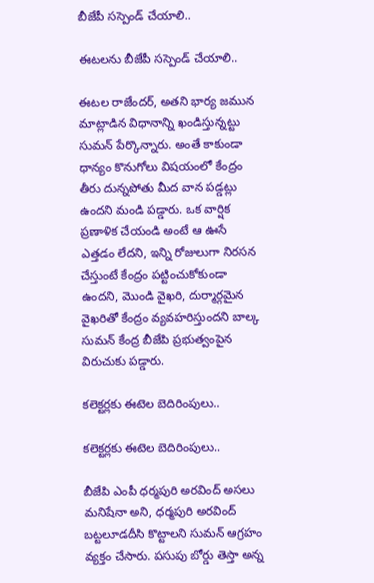బీజేపీ సస్పెండ్ చేయాలి..

ఈటలను బీజేపీ సస్పెండ్ చేయాలి..

ఈటల రాజేందర్, అతని భార్య జమున మాట్లాడిన విధానాన్ని ఖండిస్తున్నట్టు సుమన్ పేర్కొన్నారు. అంతే కాకుండా ధాన్యం కొనుగోలు విషయంలో కేంద్రం తీరు దున్నపోతు మీద వాన పడ్డట్లు ఉందని మండి పడ్డారు. ఒక వార్షిక ప్రణాళిక చేయండి అంటే ఆ ఊసే ఎత్తడం లేదని, ఇన్ని రోజులుగా నిరసన చేస్తుంటే కేంద్రం పట్టించుకోకుండా ఉందని, మొండి వైఖరి, దుర్మార్గమైన వైఖరితో కేంద్రం వ్యవహరిస్తుందని బాల్క సుమన్ కేంద్ర బీజేపి ప్రభుత్వంపైన విరుచుకు పడ్డారు.

కలెక్టర్లకు ఈటెల బెదిరింపులు..

కలెక్టర్లకు ఈటెల బెదిరింపులు..

బీజేపి ఎంపీ ధర్మపురి అరవింద్ అసలు మనిషేనా అని, ధర్మపురి అరవింద్ బట్టలూడదీసి కొట్టాలని సుమన్ ఆగ్రహం వ్యక్తం చేసారు. పసుపు బోర్డు తెస్తా అన్న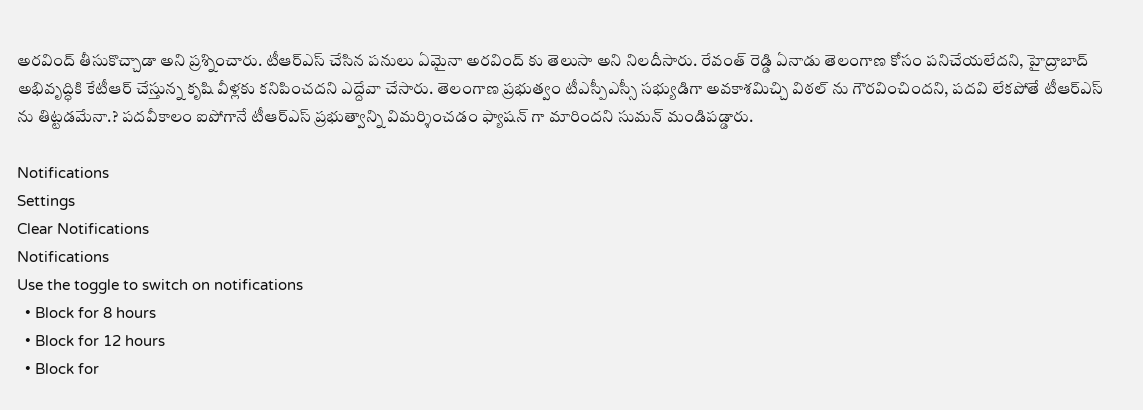అరవింద్ తీసుకొచ్చాడా అని ప్రశ్నించారు. టీఆర్ఎస్ చేసిన పనులు ఏమైనా అరవింద్ కు తెలుసా అని నిలదీసారు. రేవంత్ రెడ్డి ఏనాడు తెలంగాణ కోసం పనిచేయలేదని, హైద్రాబాద్ అభివృద్ధికి కేటీఆర్ చేస్తున్న కృషి వీళ్లకు కనిపించదని ఎద్దేవా చేసారు. తెలంగాణ ప్రభుత్వం టీఎస్పీఎస్సీ సభ్యుడిగా అవకాశమిచ్చి విఠల్ ను గౌరవించిందని, పదవి లేకపోతే టీఆర్ఎస్ ను తిట్టడమేనా.? పదవీకాలం ఐపోగానే టీఆర్ఎస్ ప్రభుత్వాన్ని విమర్శించడం ఫ్యాషన్ గా మారిందని సుమన్ మండిపడ్డారు.

Notifications
Settings
Clear Notifications
Notifications
Use the toggle to switch on notifications
  • Block for 8 hours
  • Block for 12 hours
  • Block for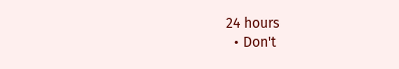24 hours
  • Don't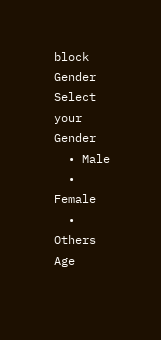block
Gender
Select your Gender
  • Male
  • Female
  • Others
Age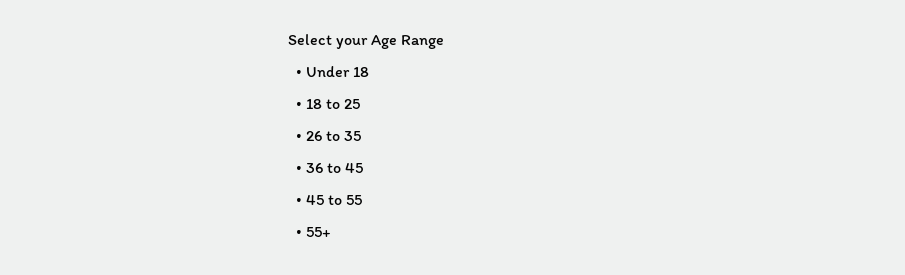Select your Age Range
  • Under 18
  • 18 to 25
  • 26 to 35
  • 36 to 45
  • 45 to 55
  • 55+